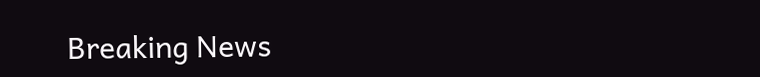Breaking News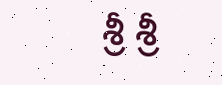శ్రీ శ్రీ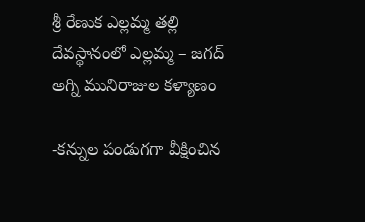శ్రీ రేణుక ఎల్లమ్మ తల్లి దేవస్థానంలో ఎల్లమ్మ – జగద్ అగ్ని మునిరాజుల కళ్యాణం

-కన్నుల పండుగగా వీక్షించిన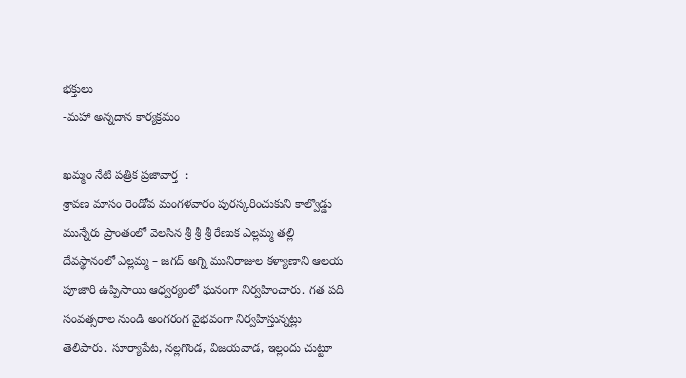భక్తులు
-మహా అన్నదాన కార్యక్రమం

ఖమ్మం నేటి పత్రిక ప్రజావార్త  :
శ్రావణ మాసం రెండోవ మంగళవారం పురస్కరించుకుని కాల్వొడ్డు మున్నేరు ప్రాంతంలో వెలసిన శ్రీ శ్రీ శ్రీ రేణుక ఎల్లమ్మ తల్లి దేవస్థానంలో ఎల్లమ్మ – జగద్ అగ్ని మునిరాజుల కళ్యాణాని ఆలయ పూజారి ఉప్పిసాయి ఆధ్వర్యంలో ఘనంగా నిర్వహించారు. గత పది సంవత్సరాల నుండి అంగరంగ వైభవంగా నిర్వహిస్తున్నట్లు తెలిపారు. సూర్యాపేట, నల్లగొండ, విజయవాడ, ఇల్లందు చుట్టూ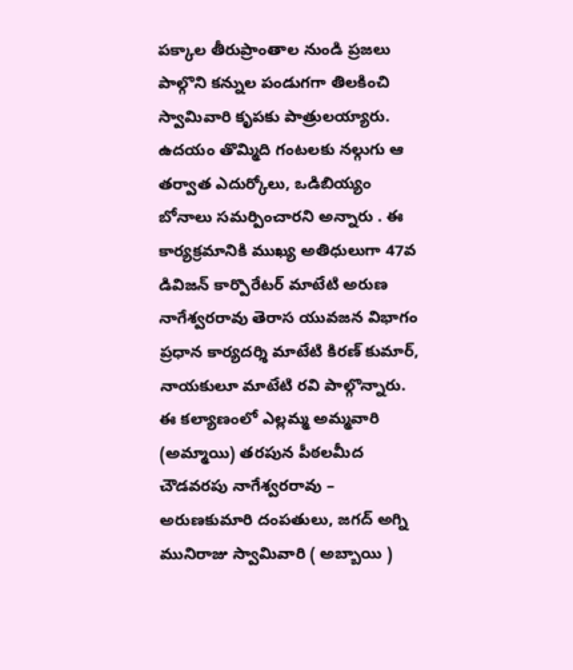పక్కాల తీరుప్రాంతాల నుండి ప్రజలు పాల్గొని కన్నుల పండుగగా తిలకించి స్వామివారి కృపకు పాత్రులయ్యారు. ఉదయం తొమ్మిది గంటలకు నల్గుగు ఆ తర్వాత ఎదుర్కోలు, ఒడిబియ్యం బోనాలు సమర్పించారని అన్నారు . ఈ కార్యక్రమానికి ముఖ్య అతిధులుగా 47వ డివిజన్ కార్పొరేటర్ మాటేటి అరుణ నాగేశ్వరరావు తెరాస యువజన విభాగం ప్రధాన కార్యదర్శి మాటేటి కిరణ్ కుమార్, నాయకులూ మాటేటి రవి పాల్గొన్నారు. ఈ కల్యాణంలో ఎల్లమ్మ అమ్మవారి (అమ్మాయి) తరపున పీఠలమీద చౌడవరపు నాగేశ్వరరావు – అరుణకుమారి దంపతులు, జగద్ అగ్ని మునిరాజు స్వామివారి ( అబ్బాయి )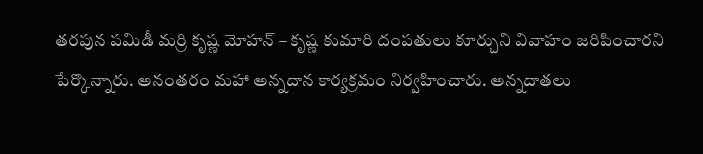తరపున పమిడీ మర్రి కృష్ణ మోహన్ – కృష్ణ కుమారి దంపతులు కూర్చుని వివాహం జరిపించారని పేర్కొన్నారు. అనంతరం మహా అన్నదాన కార్యక్రమం నిర్వహించారు. అన్నదాతలు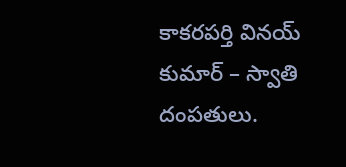కాకరపర్తి వినయ్ కుమార్ – స్వాతి దంపతులు.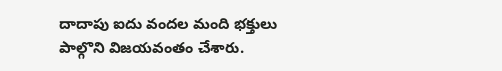దాదాపు ఐదు వందల మంది భక్తులు పాల్గొని విజయవంతం చేశారు.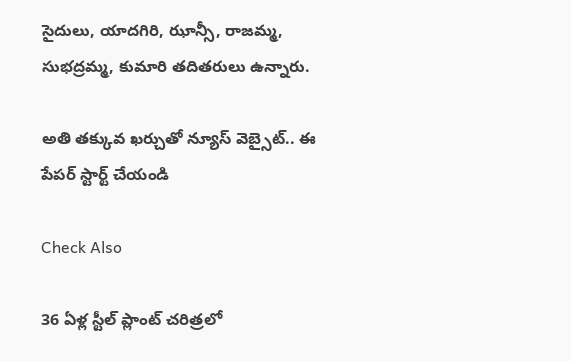సైదులు, యాదగిరి, ఝాన్సీ, రాజమ్మ, సుభద్రమ్మ, కుమారి తదితరులు ఉన్నారు.

అతి తక్కువ ఖర్చుతో న్యూస్ వెబ్సైట్.. ఈ పేపర్ స్టార్ట్ చేయండి

Check Also

36 ఏళ్ల స్టీల్ ప్లాంట్ చరిత్రలో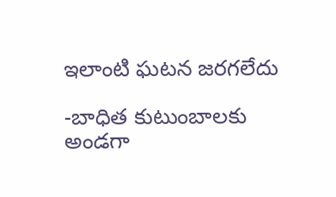ఇలాంటి ఘటన జరగలేదు

-బాధిత కుటుంబాలకు అండగా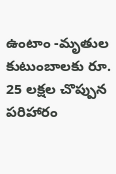ఉంటాం -మృతుల కుటుంబాలకు రూ. 25 లక్షల చొప్పున పరిహారం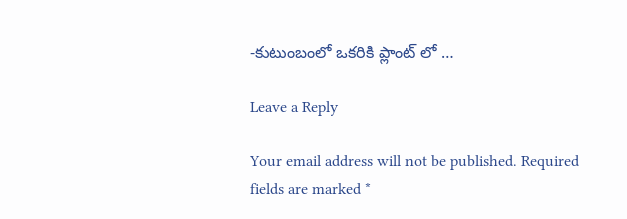-కుటుంబంలో ఒకరికి ప్లాంట్ లో …

Leave a Reply

Your email address will not be published. Required fields are marked *